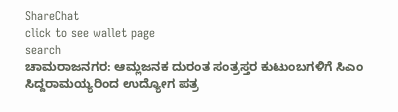ShareChat
click to see wallet page
search
ಚಾಮರಾಜನಗರ: ಆಮ್ಲಜನಕ ದುರಂತ ಸಂತ್ರಸ್ತರ ಕುಟುಂಬಗಳಿಗೆ ಸಿಎಂ ಸಿದ್ದರಾಮಯ್ಯರಿಂದ ಉದ್ಯೋಗ ಪತ್ರ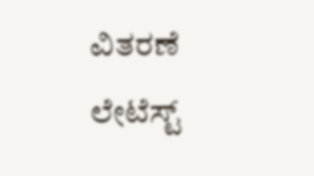ವಿತರಣೆ
ಲೇಟೆಸ್ಟ್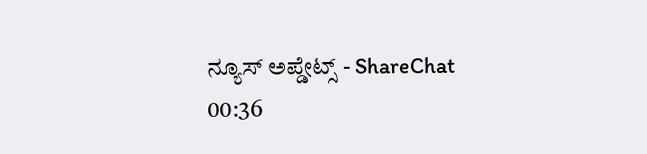ನ್ಯೂಸ್ ಅಪ್ಡೇಟ್ಸ್ - ShareChat
00:36